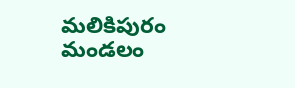మలికిపురం మండలం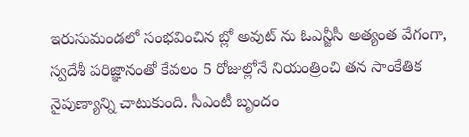ఇరుసుమండలో సంభవించిన బ్లో అవుట్ ను ఓఎన్జీసీ అత్యంత వేగంగా, స్వదేశీ పరిజ్ఞానంతో కేవలం 5 రోజుల్లోనే నియంత్రించి తన సాంకేతిక నైపుణ్యాన్ని చాటుకుంది. సీఎంటీ బృందం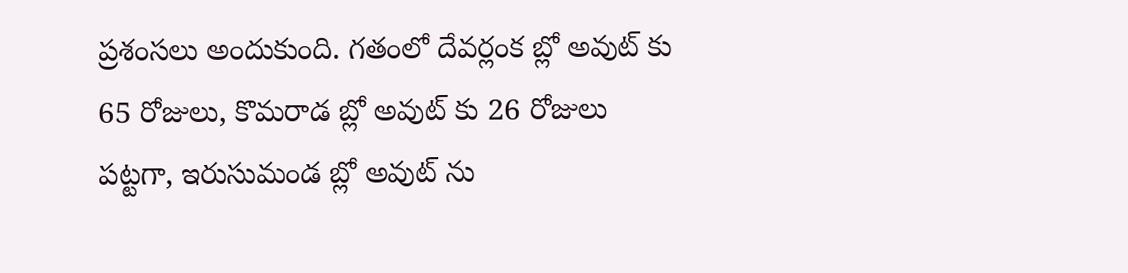ప్రశంసలు అందుకుంది. గతంలో దేవర్లంక బ్లో అవుట్ కు 65 రోజులు, కొమరాడ బ్లో అవుట్ కు 26 రోజులు పట్టగా, ఇరుసుమండ బ్లో అవుట్ ను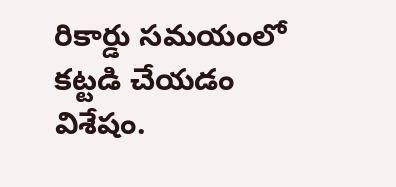రికార్డు సమయంలో కట్టడి చేయడం విశేషం.